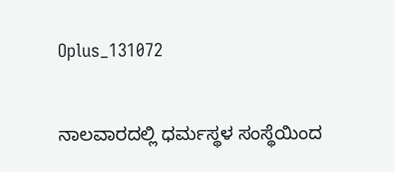Oplus_131072

ನಾಲವಾರದಲ್ಲಿ ಧರ್ಮಸ್ಥಳ ಸಂಸ್ಥೆಯಿಂದ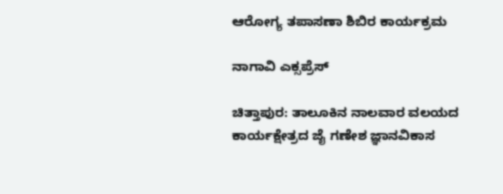ಆರೋಗ್ಯ ತಪಾಸಣಾ ಶಿಬಿರ ಕಾರ್ಯಕ್ರಮ

ನಾಗಾವಿ ಎಕ್ಸಪ್ರೆಸ್

ಚಿತ್ತಾಪುರ: ತಾಲೂಕಿನ ನಾಲವಾರ ವಲಯದ ಕಾರ್ಯಕ್ಷೇತ್ರದ ಜೈ ಗಣೇಶ ಜ್ಞಾನವಿಕಾಸ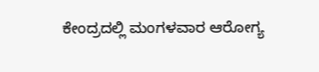ಕೇಂದ್ರದಲ್ಲಿ ಮಂಗಳವಾರ ಆರೋಗ್ಯ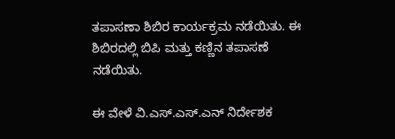ತಪಾಸಣಾ ಶಿಬಿರ ಕಾರ್ಯಕ್ರಮ ನಡೆಯಿತು. ಈ ಶಿಬಿರದಲ್ಲಿ ಬಿಪಿ ಮತ್ತು ಕಣ್ಣಿನ ತಪಾಸಣೆ ನಡೆಯಿತು.

ಈ ವೇಳೆ ವಿ.ಎಸ್.ಎಸ್.ಎನ್ ನಿರ್ದೇಶಕ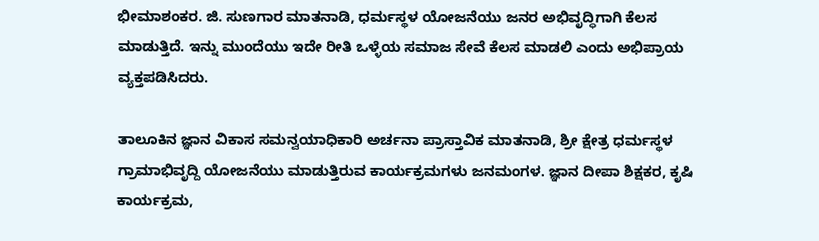ಭೀಮಾಶಂಕರ. ಜಿ. ಸುಣಗಾರ ಮಾತನಾಡಿ, ಧರ್ಮಸ್ಥಳ ಯೋಜನೆಯು ಜನರ ಅಭಿವೃದ್ಧಿಗಾಗಿ ಕೆಲಸ ಮಾಡುತ್ತಿದೆ. ಇನ್ನು ಮುಂದೆಯು ಇದೇ ರೀತಿ ಒಳ್ಳೆಯ ಸಮಾಜ ಸೇವೆ ಕೆಲಸ ಮಾಡಲಿ ಎಂದು ಅಭಿಪ್ರಾಯ ವ್ಯಕ್ತಪಡಿಸಿದರು.

ತಾಲೂಕಿನ ಜ್ಞಾನ ವಿಕಾಸ ಸಮನ್ವಯಾಧಿಕಾರಿ ಅರ್ಚನಾ ಪ್ರಾಸ್ತಾವಿಕ ಮಾತನಾಡಿ, ಶ್ರೀ ಕ್ಷೇತ್ರ ಧರ್ಮಸ್ಥಳ ಗ್ರಾಮಾಭಿವೃದ್ದಿ ಯೋಜನೆಯು ಮಾಡುತ್ತಿರುವ ಕಾರ್ಯಕ್ರಮಗಳು ಜನಮಂಗಳ. ಜ್ಞಾನ ದೀಪಾ ಶಿಕ್ಷಕರ, ಕೃಷಿ ಕಾರ್ಯಕ್ರಮ,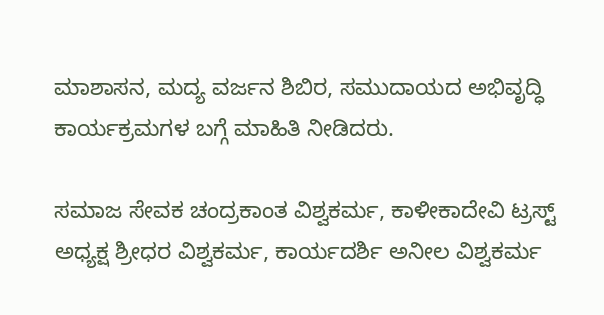ಮಾಶಾಸನ, ಮದ್ಯ ವರ್ಜನ ಶಿಬಿರ, ಸಮುದಾಯದ ಅಭಿವೃದ್ಧಿ ಕಾರ್ಯಕ್ರಮಗಳ ಬಗ್ಗೆ ಮಾಹಿತಿ ನೀಡಿದರು.

ಸಮಾಜ ಸೇವಕ ಚಂದ್ರಕಾಂತ ವಿಶ್ವಕರ್ಮ, ಕಾಳೀಕಾದೇವಿ ಟ್ರಸ್ಟ್ ಅಧ್ಯಕ್ಷ ಶ್ರೀಧರ ವಿಶ್ವಕರ್ಮ, ಕಾರ್ಯದರ್ಶಿ ಅನೀಲ ವಿಶ್ವಕರ್ಮ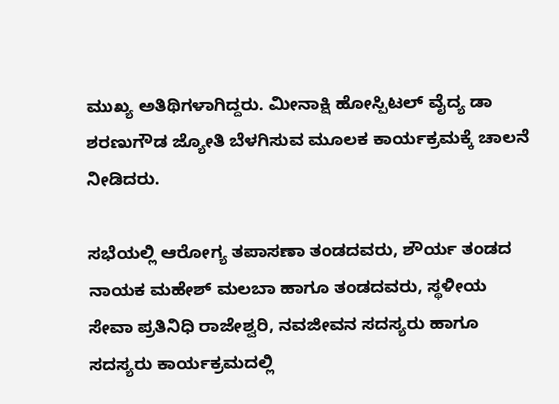ಮುಖ್ಯ ಅತಿಥಿಗಳಾಗಿದ್ದರು. ಮೀನಾಕ್ಷಿ ಹೋಸ್ಪಿಟಲ್ ವೈದ್ಯ ಡಾ ಶರಣುಗೌಡ ಜ್ಯೋತಿ ಬೆಳಗಿಸುವ ಮೂಲಕ ಕಾರ್ಯಕ್ರಮಕ್ಕೆ ಚಾಲನೆ ನೀಡಿದರು.

ಸಭೆಯಲ್ಲಿ ಆರೋಗ್ಯ ತಪಾಸಣಾ ತಂಡದವರು, ಶೌರ್ಯ ತಂಡದ ನಾಯಕ ಮಹೇಶ್ ಮಲಬಾ ಹಾಗೂ ತಂಡದವರು, ಸ್ಥಳೀಯ ಸೇವಾ ಪ್ರತಿನಿಧಿ ರಾಜೇಶ್ವರಿ, ನವಜೀವನ ಸದಸ್ಯರು ಹಾಗೂ ಸದಸ್ಯರು ಕಾರ್ಯಕ್ರಮದಲ್ಲಿ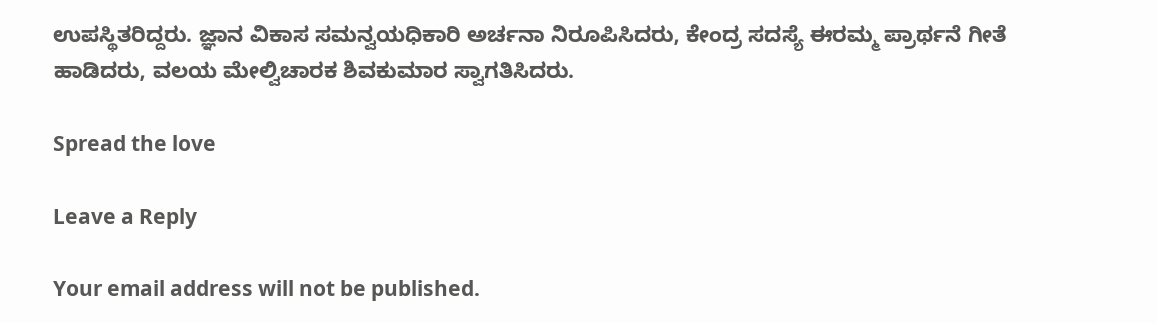ಉಪಸ್ಥಿತರಿದ್ದರು. ಜ್ಞಾನ ವಿಕಾಸ ಸಮನ್ವಯಧಿಕಾರಿ ಅರ್ಚನಾ ನಿರೂಪಿಸಿದರು, ಕೇಂದ್ರ ಸದಸ್ಯೆ ಈರಮ್ಮ ಪ್ರಾರ್ಥನೆ ಗೀತೆ ಹಾಡಿದರು, ವಲಯ ಮೇಲ್ವಿಚಾರಕ ಶಿವಕುಮಾರ ಸ್ವಾಗತಿಸಿದರು.

Spread the love

Leave a Reply

Your email address will not be published.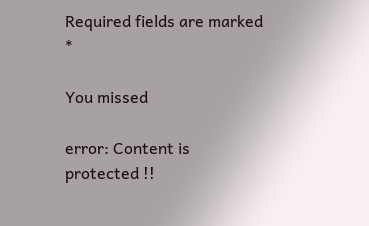Required fields are marked *

You missed

error: Content is protected !!